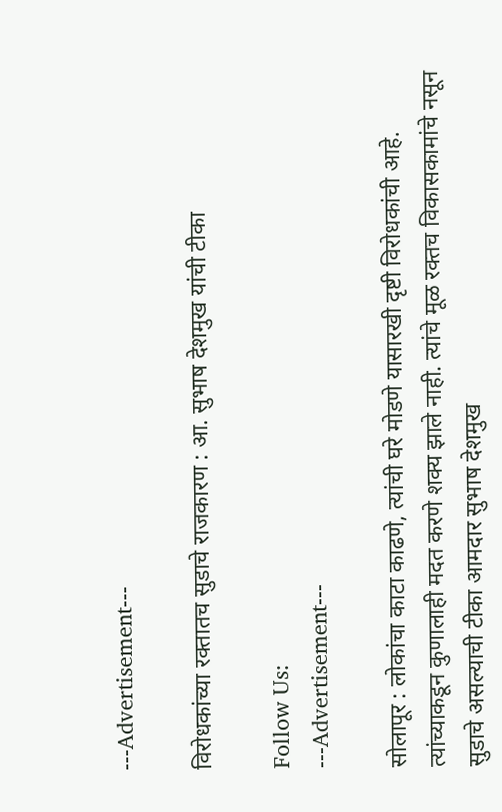---Advertisement---

विरोधकांच्या रक्तातच सुडाचे राजकारण : आ. सुभाष देशमुख यांची टीका

Follow Us:
---Advertisement---

सोलापूर : लोकांचा काटा काढणे, त्यांची घरे मोडणे यासारखी दृष्टी विरोधकांची आहे. त्यांच्याकडून कुणालाही मदत करणे शक्य झाले नाही. त्यांचे मूळ रक्तच विकासकामांचे नसून सुडाचे असल्याची टीका आमदार सुभाष देशमुख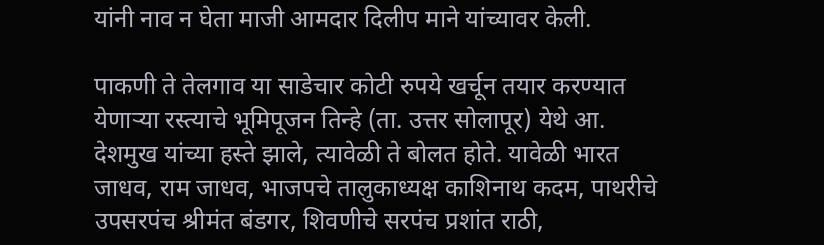यांनी नाव न घेता माजी आमदार दिलीप माने यांच्यावर केली.

पाकणी ते तेलगाव या साडेचार कोटी रुपये खर्चून तयार करण्यात येणाऱ्या रस्त्याचे भूमिपूजन तिन्हे (ता. उत्तर सोलापूर) येथे आ. देशमुख यांच्या हस्ते झाले, त्यावेळी ते बोलत होते. यावेळी भारत जाधव, राम जाधव, भाजपचे तालुकाध्यक्ष काशिनाथ कदम, पाथरीचे उपसरपंच श्रीमंत बंडगर, शिवणीचे सरपंच प्रशांत राठी,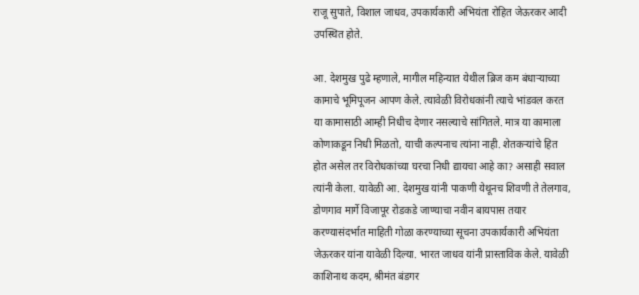राजू सुपाते, विशाल जाधव, उपकार्यकारी अभियंता रोहित जेऊरकर आदी उपस्थित होते.

आ. देशमुख पुढे म्हणाले, मागील महिन्यात येथील ब्रिज कम बंधाऱ्याच्या कामाचे भूमिपूजन आपण केले. त्यावेळी विरोधकांनी त्याचे भांडवल करत या कामासाठी आम्ही निधीच देणार नसल्याचे सांगितले. मात्र या कामाला कोणाकडून निधी मिळतो, याची कल्पनाच त्यांना नाही. शेतकऱ्यांचे हित होत असेल तर विरोधकांच्या घरचा निधी द्यायचा आहे का? असाही सवाल त्यांनी केला. यावेळी आ. देशमुख यांनी पाकणी येथूनच शिवणी ते तेलगाव, डोणगाव मार्गे विजापूर रोडकडे जाण्याचा नवीन बायपास तयार करण्यासंदर्भात माहिती गोळा करण्याच्या सूचना उपकार्यकारी अभियंता जेऊरकर यांना यावेळी दिल्या. भारत जाधव यांनी प्रास्ताविक केले. यावेळी काशिनाथ कदम, श्रीमंत बंडगर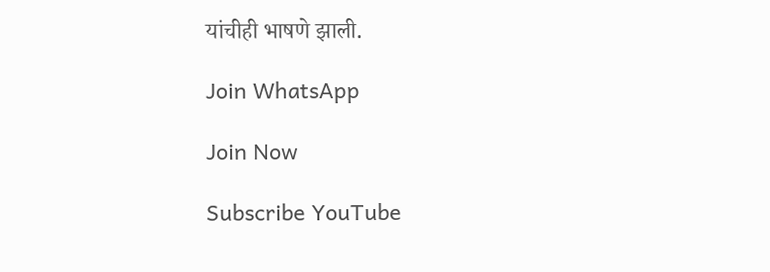यांचीही भाषणे झाली.

Join WhatsApp

Join Now

Subscribe YouTube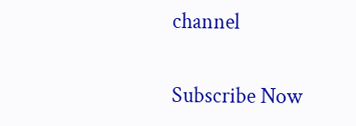channel

Subscribe Now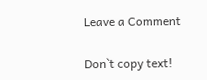Leave a Comment

Don`t copy text!